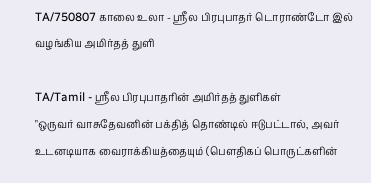TA/750807 காலை உலா - ஶ்ரீல பிரபுபாதர் டொராண்டோ இல் வழங்கிய அமிர்தத் துளி

TA/Tamil - ஸ்ரீல பிரபுபாதரின் அமிர்தத் துளிகள்
"ஒருவர் வாசுதேவனின் பக்தித் தொண்டில் ஈடுபட்டால், அவர் உடனடியாக வைராக்கியத்தையும் (பௌதிகப் பொருட்களின்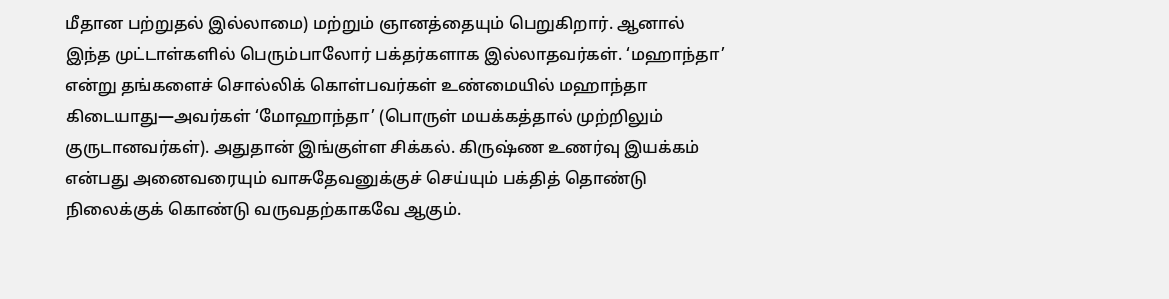மீதான பற்றுதல் இல்லாமை) மற்றும் ஞானத்தையும் பெறுகிறார். ஆனால் இந்த முட்டாள்களில் பெரும்பாலோர் பக்தர்களாக இல்லாதவர்கள். ‘மஹாந்தா’ என்று தங்களைச் சொல்லிக் கொள்பவர்கள் உண்மையில் மஹாந்தா கிடையாது—அவர்கள் ‘மோஹாந்தா’ (பொருள் மயக்கத்தால் முற்றிலும் குருடானவர்கள்). அதுதான் இங்குள்ள சிக்கல். கிருஷ்ண உணர்வு இயக்கம் என்பது அனைவரையும் வாசுதேவனுக்குச் செய்யும் பக்தித் தொண்டு நிலைக்குக் கொண்டு வருவதற்காகவே ஆகும்.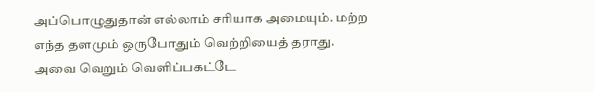அப்பொழுதுதான் எல்லாம் சரியாக அமையும். மற்ற எந்த தளமும் ஒருபோதும் வெற்றியைத் தராது. அவை வெறும் வெளிப்பகட்டே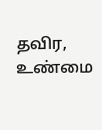தவிர, உண்மை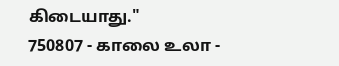கிடையாது."
750807 - காலை உலா -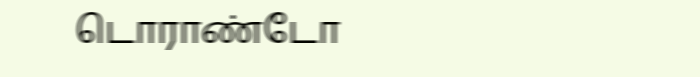டொராண்டோ